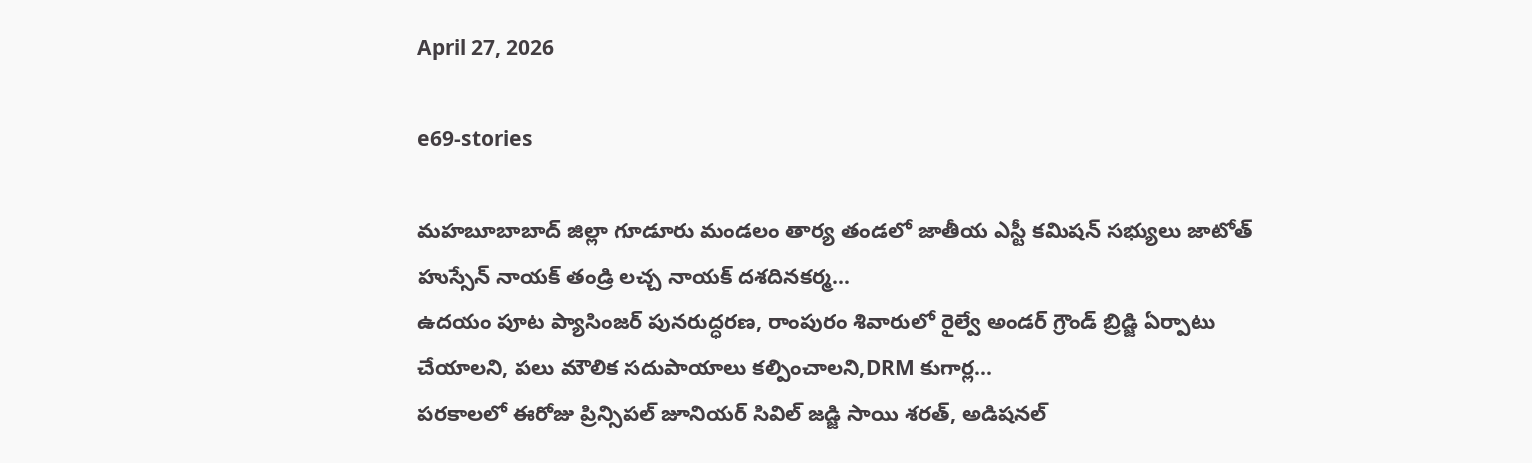April 27, 2026

e69-stories

మహబూబాబాద్ జిల్లా గూడూరు మండలం తార్య తండలో జాతీయ ఎస్టీ కమిషన్ సభ్యులు జాటోత్ హుస్సేన్ నాయక్ తండ్రి లచ్చ నాయక్ దశదినకర్మ...
ఉదయం పూట ప్యాసింజర్ పునరుద్ధరణ, రాంపురం శివారులో రైల్వే అండర్ గ్రౌండ్ బ్రిడ్జి ఏర్పాటు చేయాలని, పలు మౌలిక సదుపాయాలు కల్పించాలని,DRM కుగార్ల...
పరకాలలో ఈరోజు ప్రిన్సిపల్ జూనియర్ సివిల్ జడ్జి సాయి శరత్, అడిషనల్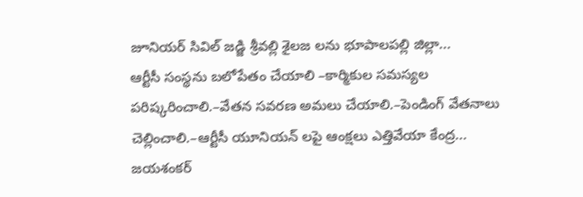జూనియర్ సివిల్ జడ్జి శ్రీవల్లి శైలజ లను భూపాలపల్లి జిల్లా...
ఆర్టీసీ సంస్థను బలోపేతం చేయాలి –కార్మికుల సమస్యల పరిష్కరించాలి.–వేతన సవరణ అమలు చేయాలి.–పెండింగ్ వేతనాలు చెల్లించాలి.–ఆర్టీసీ యూనియన్ లపై ఆంక్షలు ఎత్తివేయా కేంద్ర...
జయశంకర్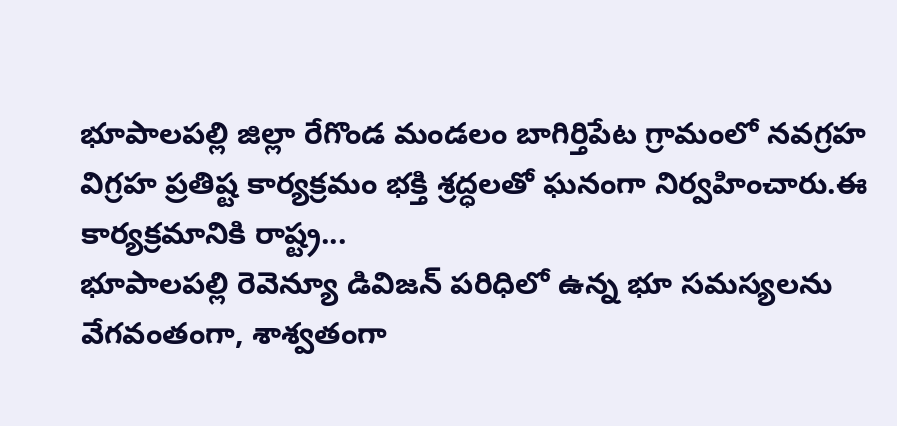భూపాలపల్లి జిల్లా రేగొండ మండలం బాగిర్తిపేట గ్రామంలో నవగ్రహ విగ్రహ ప్రతిష్ట కార్యక్రమం భక్తి శ్రద్ధలతో ఘనంగా నిర్వహించారు.ఈ కార్యక్రమానికి రాష్ట్ర...
భూపాలపల్లి రెవెన్యూ డివిజన్ పరిధిలో ఉన్న భూ సమస్యలను వేగవంతంగా, శాశ్వతంగా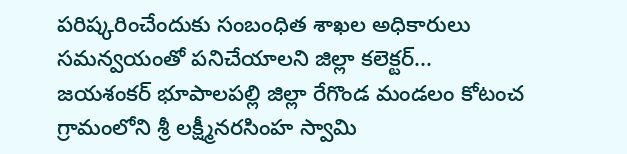పరిష్కరించేందుకు సంబంధిత శాఖల అధికారులు సమన్వయంతో పనిచేయాలని జిల్లా కలెక్టర్...
జయశంకర్ భూపాలపల్లి జిల్లా రేగొండ మండలం కోటంచ గ్రామంలోని శ్రీ లక్ష్మీనరసింహ స్వామి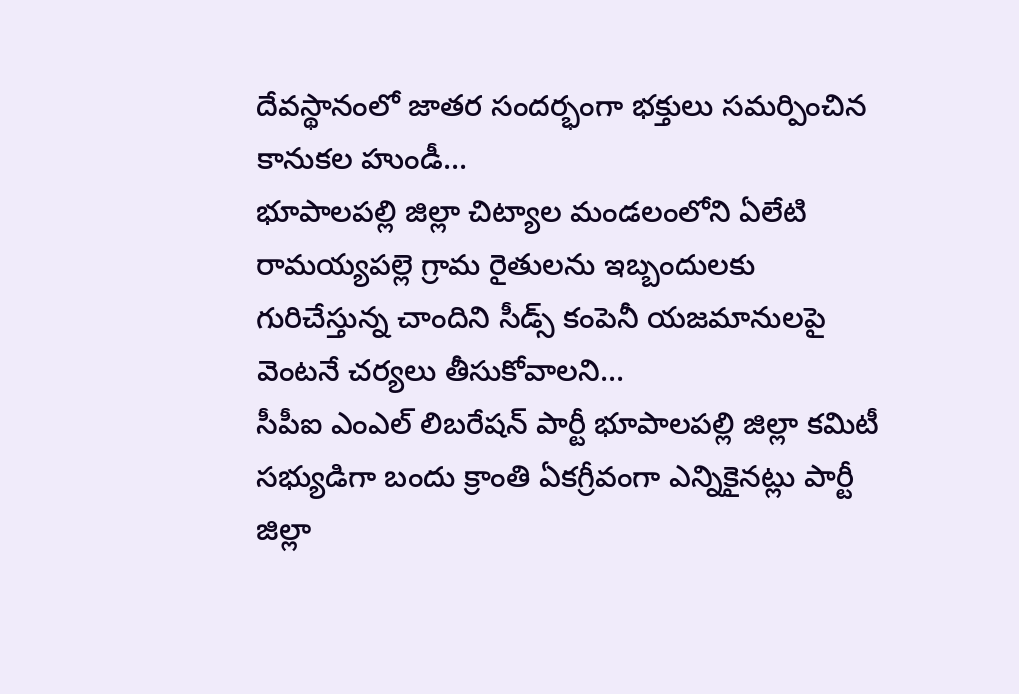దేవస్థానంలో జాతర సందర్భంగా భక్తులు సమర్పించిన కానుకల హుండీ...
భూపాలపల్లి జిల్లా చిట్యాల మండలంలోని ఏలేటి రామయ్యపల్లె గ్రామ రైతులను ఇబ్బందులకు గురిచేస్తున్న చాందిని సీడ్స్ కంపెనీ యజమానులపై వెంటనే చర్యలు తీసుకోవాలని...
సీపీఐ ఎంఎల్ లిబరేషన్ పార్టీ భూపాలపల్లి జిల్లా కమిటీ సభ్యుడిగా బందు క్రాంతి ఏకగ్రీవంగా ఎన్నికైనట్లు పార్టీ జిల్లా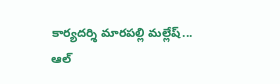కార్యదర్శి మారపల్లి మల్లేష్...
ఆల్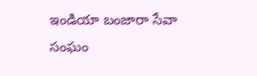ఇండియా బంజారా సేవా సంఘం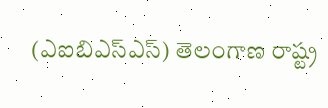(ఎఐబిఎస్ఎస్) తెలంగాణ రాష్ట్ర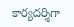కార్యదర్శిగా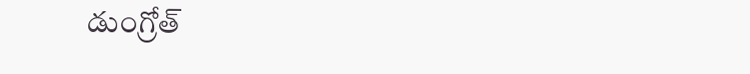డుంగ్రోత్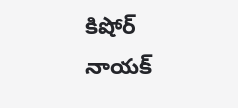కిషోర్ నాయక్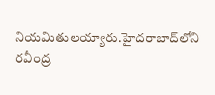నియమితులయ్యారు.హైదరాబాద్‌లోని రవీంద్ర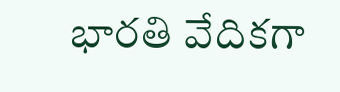భారతి వేదికగా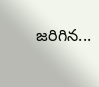జరిగిన...